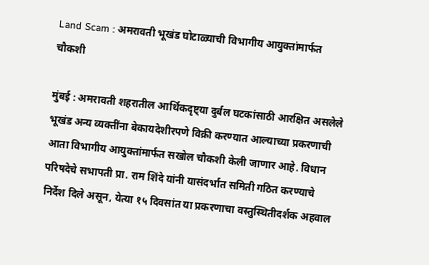Land Scam : अमरावती भूखंड घोटाळ्याची विभागीय आयुक्तांमार्फत चौकशी

मुंबई : अमरावती शहरातील आर्थिकदृष्ट्या दुर्बल घटकांसाठी आरक्षित असलेले भूखंड अन्य व्यक्तींना बेकायदेशीरपणे विक्री करण्यात आल्याच्या प्रकरणाची आता विभागीय आयुक्तांमार्फत सखोल चौकशी केली जाणार आहे. विधान परिषदेचे सभापती प्रा. राम शिंदे यांनी यासंदर्भात समिती गठित करण्याचे निर्देश दिले असून, येत्या १५ दिवसांत या प्रकरणाचा वस्तुस्थितीदर्शक अहवाल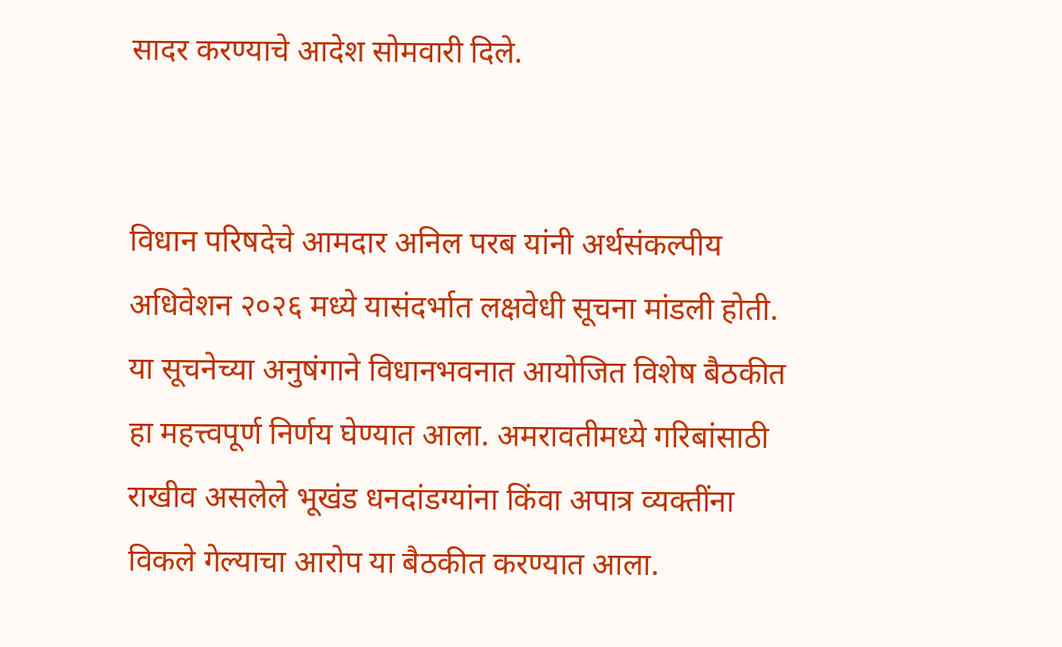सादर करण्याचे आदेश सोमवारी दिले.


विधान परिषदेचे आमदार अनिल परब यांनी अर्थसंकल्पीय अधिवेशन २०२६ मध्ये यासंदर्भात लक्षवेधी सूचना मांडली होती. या सूचनेच्या अनुषंगाने विधानभवनात आयोजित विशेष बैठकीत हा महत्त्वपूर्ण निर्णय घेण्यात आला. अमरावतीमध्ये गरिबांसाठी राखीव असलेले भूखंड धनदांडग्यांना किंवा अपात्र व्यक्तींना विकले गेल्याचा आरोप या बैठकीत करण्यात आला.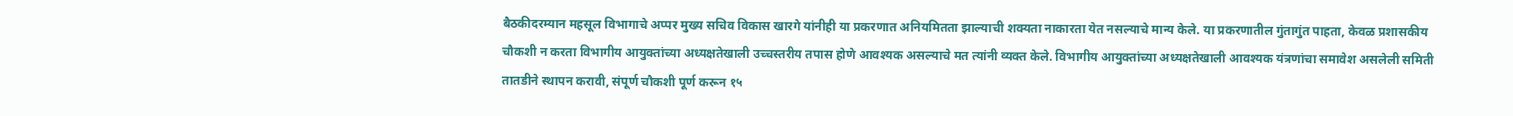बैठकीदरम्यान महसूल विभागाचे अप्पर मुख्य सचिव विकास खारगे यांनीही या प्रकरणात अनियमितता झाल्याची शक्यता नाकारता येत नसल्याचे मान्य केले. या प्रकरणातील गुंतागुंत पाहता, केवळ प्रशासकीय चौकशी न करता विभागीय आयुक्तांच्या अध्यक्षतेखाली उच्चस्तरीय तपास होणे आवश्यक असल्याचे मत त्यांनी व्यक्त केले. विभागीय आयुक्तांच्या अध्यक्षतेखाली आवश्यक यंत्रणांचा समावेश असलेली समिती तातडीने स्थापन करावी, संपूर्ण चौकशी पूर्ण करून १५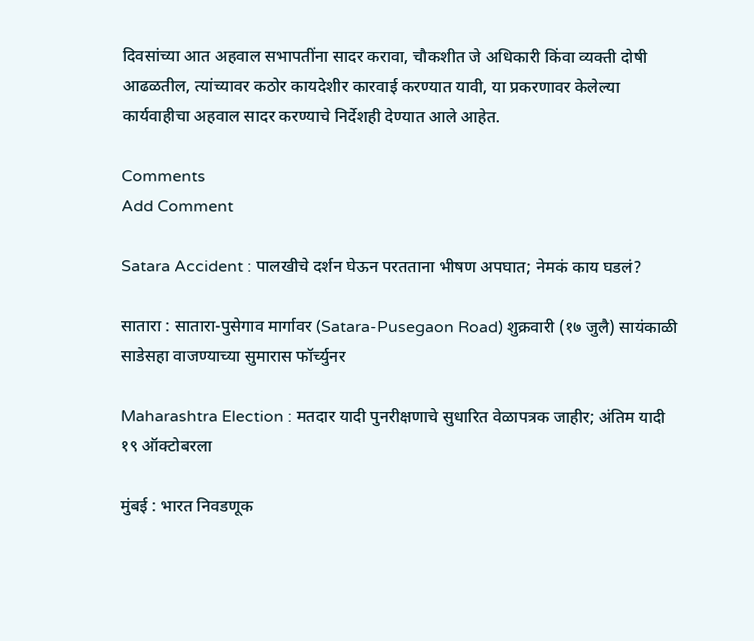दिवसांच्या आत अहवाल सभापतींना सादर करावा, चौकशीत जे अधिकारी किंवा व्यक्ती दोषी आढळतील, त्यांच्यावर कठोर कायदेशीर कारवाई करण्यात यावी, या प्रकरणावर केलेल्या कार्यवाहीचा अहवाल सादर करण्याचे निर्देशही देण्यात आले आहेत.

Comments
Add Comment

Satara Accident : पालखीचे दर्शन घेऊन परतताना भीषण अपघात; नेमकं काय घडलं?

सातारा : सातारा-पुसेगाव मार्गावर (Satara-Pusegaon Road) शुक्रवारी (१७ जुलै) सायंकाळी साडेसहा वाजण्याच्या सुमारास फॉर्च्युनर

Maharashtra Election : मतदार यादी पुनरीक्षणाचे सुधारित वेळापत्रक जाहीर; अंतिम यादी १९ ऑक्टोबरला

मुंबई : भारत निवडणूक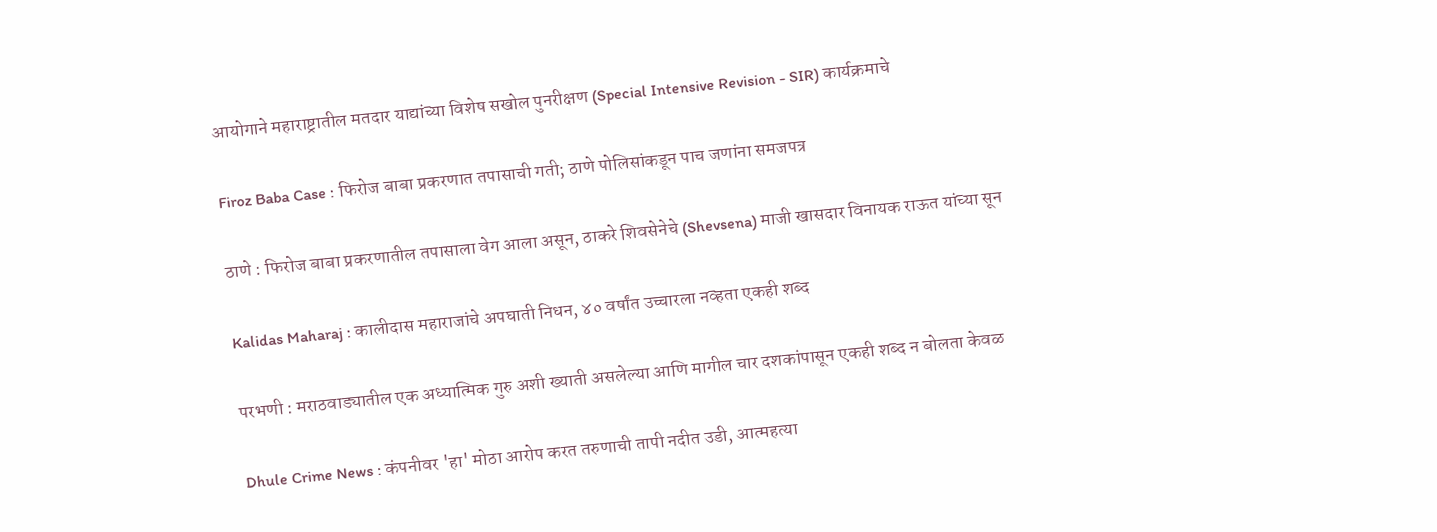आयोगाने महाराष्ट्रातील मतदार याद्यांच्या विशेष सखोल पुनरीक्षण (Special Intensive Revision - SIR) कार्यक्रमाचे

Firoz Baba Case : फिरोज बाबा प्रकरणात तपासाची गती; ठाणे पोलिसांकडून पाच जणांना समजपत्र

ठाणे : फिरोज बाबा प्रकरणातील तपासाला वेग आला असून, ठाकरे शिवसेनेचे (Shevsena) माजी खासदार विनायक राऊत यांच्या सून

Kalidas Maharaj : कालीदास महाराजांचे अपघाती निधन, ४० वर्षांत उच्चारला नव्हता एकही शब्द

परभणी : मराठवाड्यातील एक अध्यात्मिक गुरु अशी ख्याती असलेल्या आणि मागील चार दशकांपासून एकही शब्द न बोलता केवळ

Dhule Crime News : कंपनीवर 'हा' मोठा आरोप करत तरुणाची तापी नदीत उडी, आत्महत्या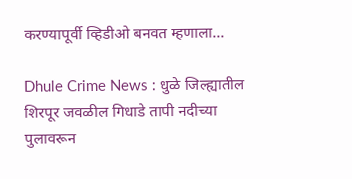करण्यापूर्वी व्हिडीओ बनवत म्हणाला...

Dhule Crime News : धुळे जिल्ह्यातील शिरपूर जवळील गिधाडे तापी नदीच्या पुलावरून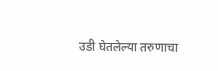उडी घेतलेल्या तरुणाचा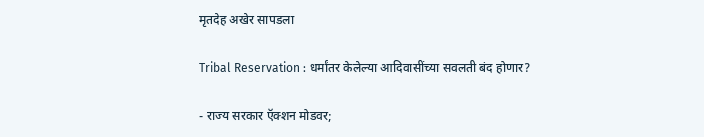मृतदेह अखेर सापडला

Tribal Reservation : धर्मांतर केलेल्या आदिवासींच्या सवलती बंद होणार?

- राज्य सरकार ऍक्शन मोडवर;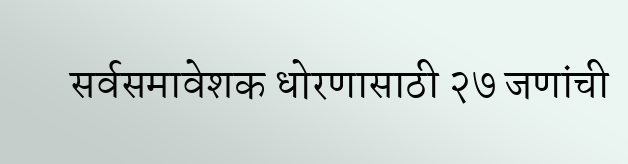सर्वसमावेशक धोरणासाठी २७ जणांची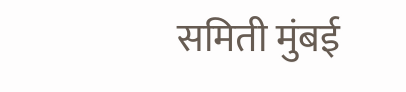समिती मुंबई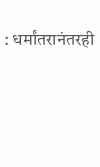: धर्मांतरानंतरही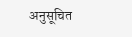अनुसूचित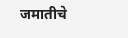जमातीचे